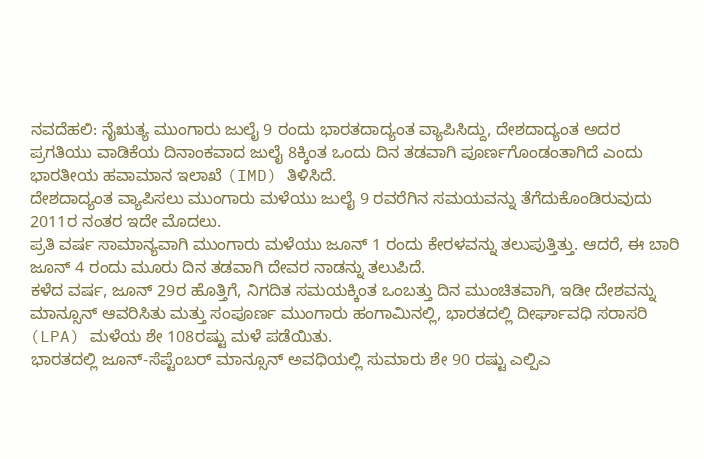ನವದೆಹಲಿ: ನೈಋತ್ಯ ಮುಂಗಾರು ಜುಲೈ 9 ರಂದು ಭಾರತದಾದ್ಯಂತ ವ್ಯಾಪಿಸಿದ್ದು, ದೇಶದಾದ್ಯಂತ ಅದರ ಪ್ರಗತಿಯು ವಾಡಿಕೆಯ ದಿನಾಂಕವಾದ ಜುಲೈ 8ಕ್ಕಿಂತ ಒಂದು ದಿನ ತಡವಾಗಿ ಪೂರ್ಣಗೊಂಡಂತಾಗಿದೆ ಎಂದು ಭಾರತೀಯ ಹವಾಮಾನ ಇಲಾಖೆ (IMD) ತಿಳಿಸಿದೆ.
ದೇಶದಾದ್ಯಂತ ವ್ಯಾಪಿಸಲು ಮುಂಗಾರು ಮಳೆಯು ಜುಲೈ 9 ರವರೆಗಿನ ಸಮಯವನ್ನು ತೆಗೆದುಕೊಂಡಿರುವುದು 2011ರ ನಂತರ ಇದೇ ಮೊದಲು.
ಪ್ರತಿ ವರ್ಷ ಸಾಮಾನ್ಯವಾಗಿ ಮುಂಗಾರು ಮಳೆಯು ಜೂನ್ 1 ರಂದು ಕೇರಳವನ್ನು ತಲುಪುತ್ತಿತ್ತು. ಆದರೆ, ಈ ಬಾರಿ ಜೂನ್ 4 ರಂದು ಮೂರು ದಿನ ತಡವಾಗಿ ದೇವರ ನಾಡನ್ನು ತಲುಪಿದೆ.
ಕಳೆದ ವರ್ಷ, ಜೂನ್ 29ರ ಹೊತ್ತಿಗೆ, ನಿಗದಿತ ಸಮಯಕ್ಕಿಂತ ಒಂಬತ್ತು ದಿನ ಮುಂಚಿತವಾಗಿ, ಇಡೀ ದೇಶವನ್ನು ಮಾನ್ಸೂನ್ ಆವರಿಸಿತು ಮತ್ತು ಸಂಪೂರ್ಣ ಮುಂಗಾರು ಹಂಗಾಮಿನಲ್ಲಿ, ಭಾರತದಲ್ಲಿ ದೀರ್ಘಾವಧಿ ಸರಾಸರಿ (LPA) ಮಳೆಯ ಶೇ 108ರಷ್ಟು ಮಳೆ ಪಡೆಯಿತು.
ಭಾರತದಲ್ಲಿ ಜೂನ್-ಸೆಪ್ಟೆಂಬರ್ ಮಾನ್ಸೂನ್ ಅವಧಿಯಲ್ಲಿ ಸುಮಾರು ಶೇ 90 ರಷ್ಟು ಎಲ್ಪಿಎ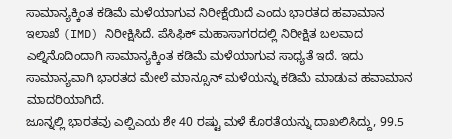ಸಾಮಾನ್ಯಕ್ಕಿಂತ ಕಡಿಮೆ ಮಳೆಯಾಗುವ ನಿರೀಕ್ಷೆಯಿದೆ ಎಂದು ಭಾರತದ ಹವಾಮಾನ ಇಲಾಖೆ (IMD) ನಿರೀಕ್ಷಿಸಿದೆ. ಪೆಸಿಫಿಕ್ ಮಹಾಸಾಗರದಲ್ಲಿ ನಿರೀಕ್ಷಿತ ಬಲವಾದ ಎಲ್ನಿನೊದಿಂದಾಗಿ ಸಾಮಾನ್ಯಕ್ಕಿಂತ ಕಡಿಮೆ ಮಳೆಯಾಗುವ ಸಾಧ್ಯತೆ ಇದೆ. ಇದು ಸಾಮಾನ್ಯವಾಗಿ ಭಾರತದ ಮೇಲೆ ಮಾನ್ಸೂನ್ ಮಳೆಯನ್ನು ಕಡಿಮೆ ಮಾಡುವ ಹವಾಮಾನ ಮಾದರಿಯಾಗಿದೆ.
ಜೂನ್ನಲ್ಲಿ ಭಾರತವು ಎಲ್ಪಿಎಯ ಶೇ 40 ರಷ್ಟು ಮಳೆ ಕೊರತೆಯನ್ನು ದಾಖಲಿಸಿದ್ದು, 99.5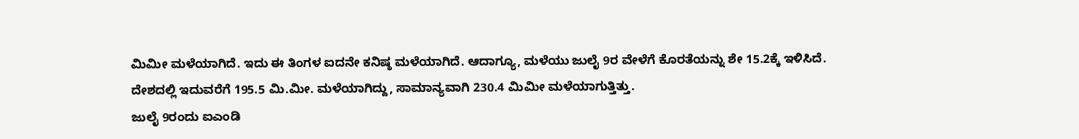ಮಿಮೀ ಮಳೆಯಾಗಿದೆ. ಇದು ಈ ತಿಂಗಳ ಐದನೇ ಕನಿಷ್ಠ ಮಳೆಯಾಗಿದೆ. ಆದಾಗ್ಯೂ, ಮಳೆಯು ಜುಲೈ 9ರ ವೇಳೆಗೆ ಕೊರತೆಯನ್ನು ಶೇ 15.2ಕ್ಕೆ ಇಳಿಸಿದೆ.
ದೇಶದಲ್ಲಿ ಇದುವರೆಗೆ 195.5 ಮಿ.ಮೀ. ಮಳೆಯಾಗಿದ್ದು, ಸಾಮಾನ್ಯವಾಗಿ 230.4 ಮಿಮೀ ಮಳೆಯಾಗುತ್ತಿತ್ತು.
ಜುಲೈ 9ರಂದು ಐಎಂಡಿ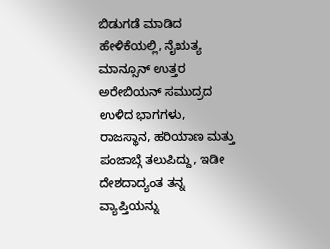ಬಿಡುಗಡೆ ಮಾಡಿದ ಹೇಳಿಕೆಯಲ್ಲಿ, ನೈಋತ್ಯ ಮಾನ್ಸೂನ್ ಉತ್ತರ ಅರೇಬಿಯನ್ ಸಮುದ್ರದ ಉಳಿದ ಭಾಗಗಳು, ರಾಜಸ್ಥಾನ, ಹರಿಯಾಣ ಮತ್ತು ಪಂಜಾಬ್ಗೆ ತಲುಪಿದ್ದು, ಇಡೀ ದೇಶದಾದ್ಯಂತ ತನ್ನ ವ್ಯಾಪ್ತಿಯನ್ನು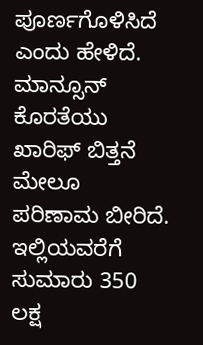ಪೂರ್ಣಗೊಳಿಸಿದೆ ಎಂದು ಹೇಳಿದೆ.
ಮಾನ್ಸೂನ್ ಕೊರತೆಯು ಖಾರಿಫ್ ಬಿತ್ತನೆ ಮೇಲೂ ಪರಿಣಾಮ ಬೀರಿದೆ. ಇಲ್ಲಿಯವರೆಗೆ ಸುಮಾರು 350 ಲಕ್ಷ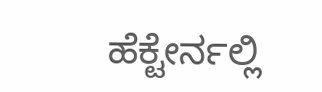ಹೆಕ್ಟೇರ್ನಲ್ಲಿ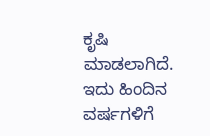ಕೃಷಿ ಮಾಡಲಾಗಿದೆ. ಇದು ಹಿಂದಿನ ವರ್ಷಗಳಿಗೆ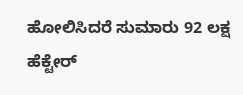ಹೋಲಿಸಿದರೆ ಸುಮಾರು 92 ಲಕ್ಷ ಹೆಕ್ಟೇರ್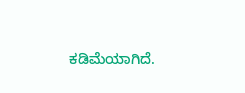ಕಡಿಮೆಯಾಗಿದೆ.